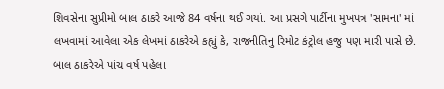શિવસેના સુપ્રીમો બાલ ઠાકરે આજે 84 વર્ષના થઈ ગયાં. આ પ્રસગે પાર્ટીના મુખપત્ર 'સામના' માં લખવામાં આવેલા એક લેખમાં ઠાકરેએ કહ્યું કે, રાજનીતિનુ રિમોટ કંટ્રોલ હજુ પણ મારી પાસે છે.
બાલ ઠાકરેએ પાંચ વર્ષ પહેલા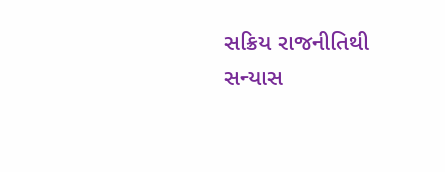સક્રિય રાજનીતિથી સન્યાસ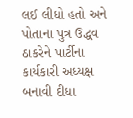લઈ લીધો હતો અને પોતાના પુત્ર ઉદ્ધવ ઠાકરેને પાર્ટીના કાર્યકારી અધ્યક્ષ બનાવી દીધા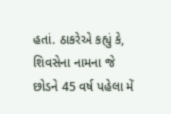હતાં. ઠાકરેએ કહ્યું કે, શિવસેના નામના જે છોડને 45 વર્ષ પહેલા મેં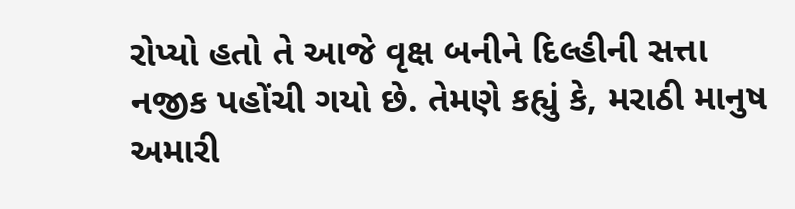રોપ્યો હતો તે આજે વૃક્ષ બનીને દિલ્હીની સત્તા નજીક પહોંચી ગયો છે. તેમણે કહ્યું કે, મરાઠી માનુષ અમારી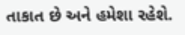તાકાત છે અને હમેશા રહેશે.